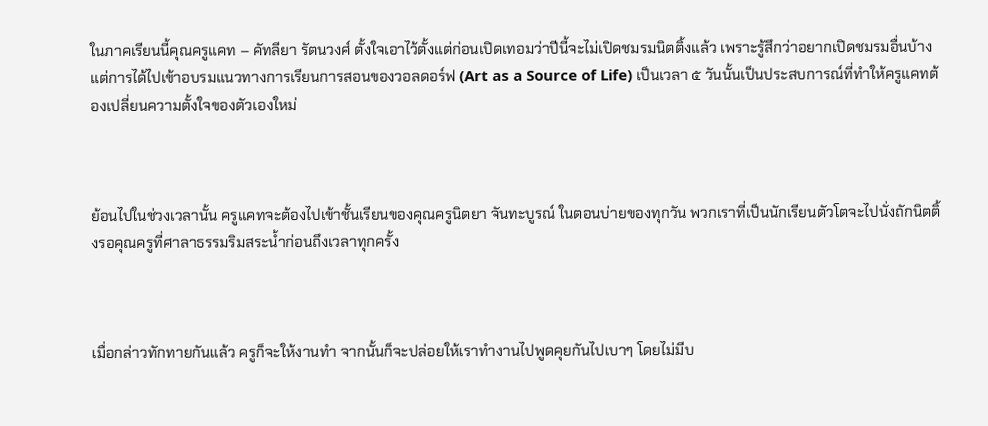ในภาคเรียนนี้คุณครูแคท – คัทลียา รัตนวงศ์ ตั้งใจเอาไว้ตั้งแต่ก่อนเปิดเทอมว่าปีนี้จะไม่เปิดชมรมนิตติ้งแล้ว เพราะรู้สึกว่าอยากเปิดชมรมอื่นบ้าง แต่การได้ไปเข้าอบรมแนวทางการเรียนการสอนของวอลดอร์ฟ (Art as a Source of Life) เป็นเวลา ๕ วันนั้นเป็นประสบการณ์ที่ทำให้ครูแคทต้องเปลี่ยนความตั้งใจของตัวเองใหม่



ย้อนไปในช่วงเวลานั้น ครูแคทจะต้องไปเข้าชั้นเรียนของคุณครูนิตยา จันทะบูรณ์ ในตอนบ่ายของทุกวัน พวกเราที่เป็นนักเรียนตัวโตจะไปนั่งถักนิตติ้งรอคุณครูที่ศาลาธรรมริมสระน้ำก่อนถึงเวลาทุกครั้ง



เมื่อกล่าวทักทายกันแล้ว ครูก็จะให้งานทำ จากนั้นก็จะปล่อยให้เราทำงานไปพูดคุยกันไปเบาๆ โดยไม่มีบ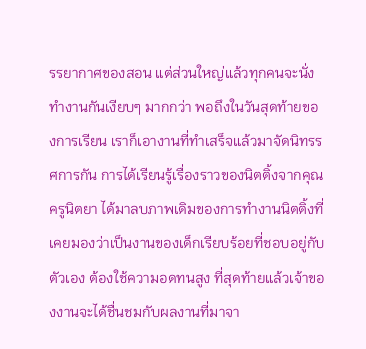รรยากาศของสอน แต่ส่วนใหญ่แล้วทุกคนจะนั่งทำงานกันเงียบๆ มากกว่า พอถึงในวันสุดท้ายของการเรียน เราก็เอางานที่ทำเสร็จแล้วมาจัดนิทรรศการกัน การได้เรียนรู้เรื่องราวของนิตติ้งจากคุณครูนิตยา ได้มาลบภาพเดิมของการทำงานนิตติ้งที่เคยมองว่าเป็นงานของเด็กเรียบร้อยที่ชอบอยู่กับตัวเอง ต้องใช้ความอดทนสูง ที่สุดท้ายแล้วเจ้าของงานจะได้ชื่นชมกับผลงานที่มาจา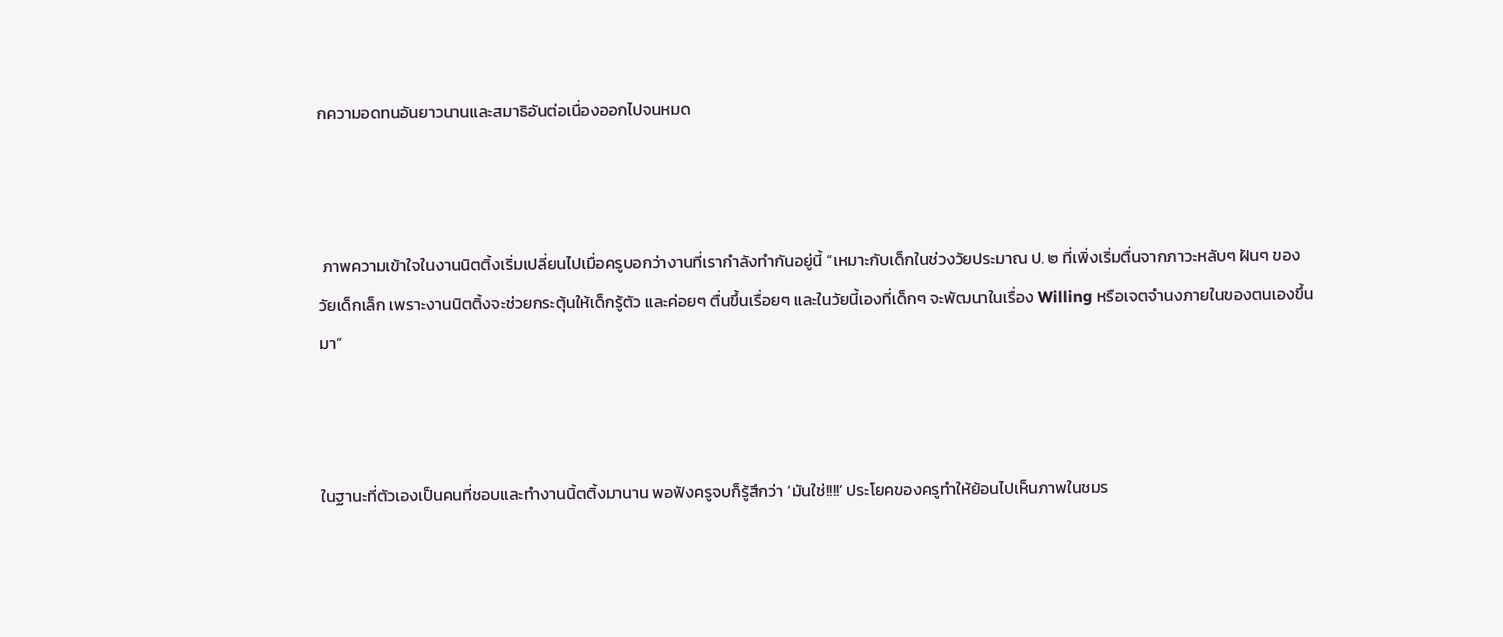กความอดทนอันยาวนานและสมาธิอันต่อเนื่องออกไปจนหมด



 ภาพความเข้าใจในงานนิตติ้งเริ่มเปลี่ยนไปเมื่อครูบอกว่างานที่เรากำลังทำกันอยู่นี้ “เหมาะกับเด็กในช่วงวัยประมาณ ป. ๒ ที่เพิ่งเริ่มตื่นจากภาวะหลับๆ ฝันๆ ของวัยเด็กเล็ก เพราะงานนิตติ้งจะช่วยกระตุ้นให้เด็กรู้ตัว และค่อยๆ ตื่นขึ้นเรื่อยๆ และในวัยนี้เองที่เด็กๆ จะพัฒนาในเรื่อง Willing หรือเจตจำนงภายในของตนเองขึ้นมา”



ในฐานะที่ตัวเองเป็นคนที่ชอบและทำงานนิ้ตติ้งมานาน พอฟังครูจบก็รู้สึกว่า ‘มันใช่!!!!’ ประโยคของครูทำให้ย้อนไปเห็นภาพในชมร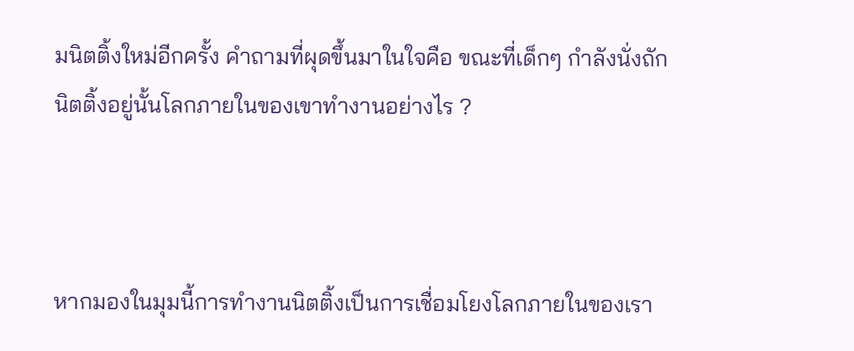มนิตติ้งใหม่อีกครั้ง คำถามที่ผุดขึ้นมาในใจคือ ขณะที่เด็กๆ กำลังนั่งถักนิตติ้งอยู่นั้นโลกภายในของเขาทำงานอย่างไร ?



หากมองในมุมนี้การทำงานนิตติ้งเป็นการเชื่อมโยงโลกภายในของเรา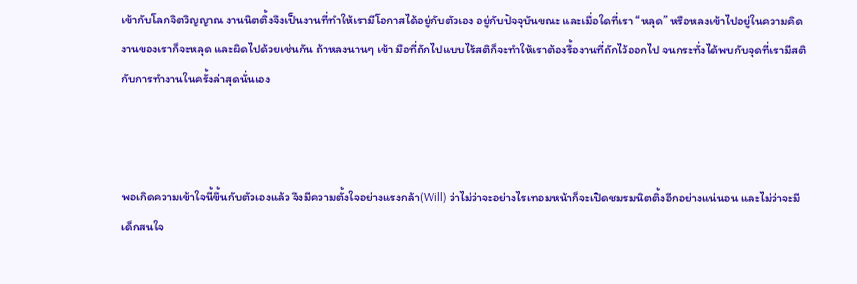เข้ากับโลกจิตวิญญาณ งานนิตติ้งจึงเป็นงานที่ทำให้เรามีโอกาสได้อยู่กับตัวเอง อยู่กับปัจจุบันขณะ และเมื่อใดที่เรา “หลุด” หรือหลงเข้าไปอยู่ในความคิด งานของเราก็จะหลุด และผิดไปด้วยเช่นกัน ถ้าหลงนานๆ เข้า มือที่ถักไปแบบไร้สติก็จะทำให้เราต้องรื้องานที่ถักไว้ออกไป จนกระทั่งได้พบกับจุดที่เรามีสติกับการทำงานในครั้งล่าสุดนั่นเอง



พอเกิดความเข้าใจนี้ขึ้นกับตัวเองแล้ว จึงมีความตั้งใจอย่างแรงกล้า(Will) ว่าไม่ว่าจะอย่างไรเทอมหน้าก็จะเปิดชมรมนิตติ้งอีกอย่างแน่นอน และไม่ว่าจะมีเด็กสนใจ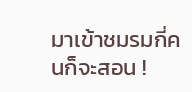มาเข้าชมรมกี่คนก็จะสอน !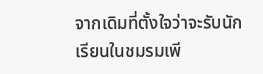จากเดิมที่ตั้งใจว่าจะรับนักเรียนในชมรมเพี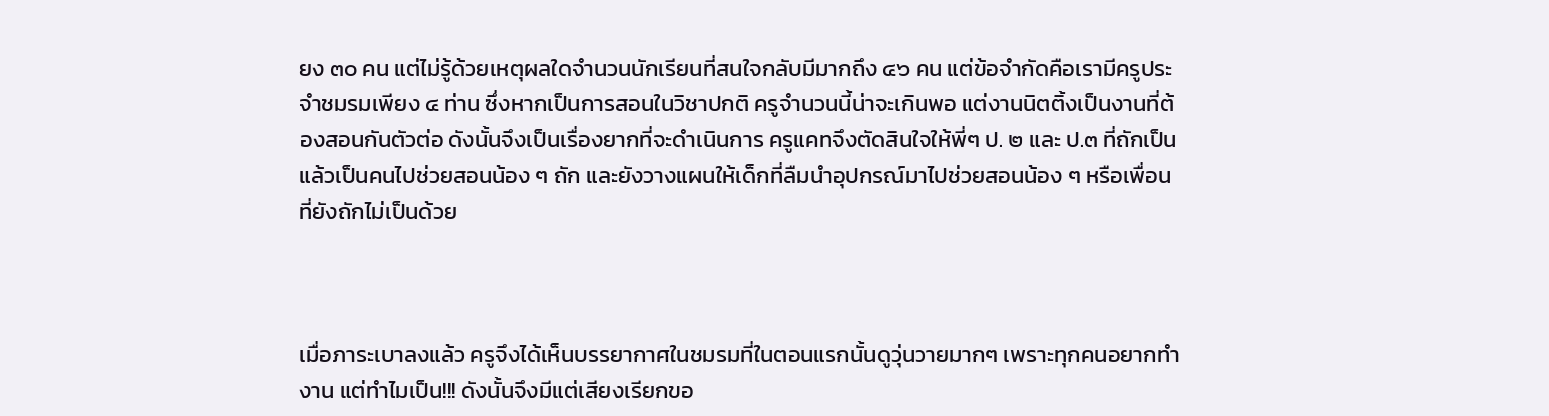ยง ๓๐ คน แต่ไม่รู้ด้วยเหตุผลใดจำนวนนักเรียนที่สนใจกลับมีมากถึง ๔๖ คน แต่ข้อจำกัดคือเรามีครูประจำชมรมเพียง ๔ ท่าน ซึ่งหากเป็นการสอนในวิชาปกติ ครูจำนวนนี้น่าจะเกินพอ แต่งานนิตติ้งเป็นงานที่ต้องสอนกันตัวต่อ ดังนั้นจึงเป็นเรื่องยากที่จะดำเนินการ ครูแคทจึงตัดสินใจให้พี่ๆ ป. ๒ และ ป.๓ ที่ถักเป็นแล้วเป็นคนไปช่วยสอนน้อง ๆ ถัก และยังวางแผนให้เด็กที่ลืมนำอุปกรณ์มาไปช่วยสอนน้อง ๆ หรือเพื่อนที่ยังถักไม่เป็นด้วย



เมื่อภาระเบาลงแล้ว ครูจึงได้เห็นบรรยากาศในชมรมที่ในตอนแรกนั้นดูวุ่นวายมากๆ เพราะทุกคนอยากทำงาน แต่ทำไมเป็น!!! ดังนั้นจึงมีแต่เสียงเรียกขอ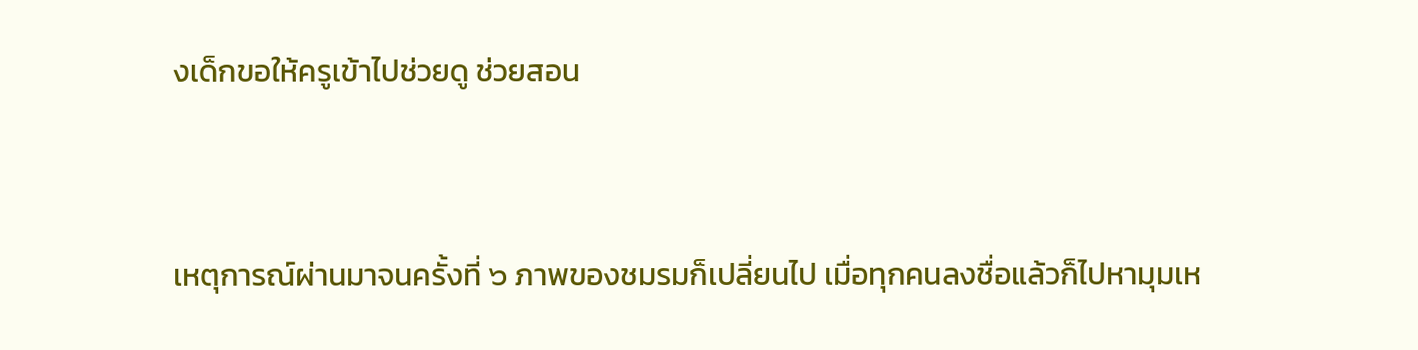งเด็กขอให้ครูเข้าไปช่วยดู ช่วยสอน



เหตุการณ์ผ่านมาจนครั้งที่ ๖ ภาพของชมรมก็เปลี่ยนไป เมื่อทุกคนลงชื่อแล้วก็ไปหามุมเห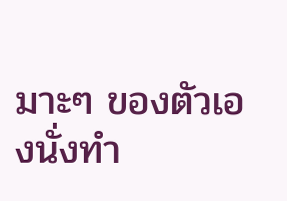มาะๆ ของตัวเองนั่งทำ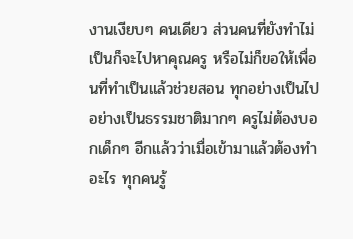งานเงียบๆ คนเดียว ส่วนคนที่ยังทำไม่เป็นก็จะไปหาคุณครู หรือไม่ก็ขอให้เพื่อนที่ทำเป็นแล้วช่วยสอน ทุกอย่างเป็นไปอย่างเป็นธรรมชาติมากๆ ครูไม่ต้องบอกเด็กๆ อีกแล้วว่าเมื่อเข้ามาแล้วต้องทำอะไร ทุกคนรู้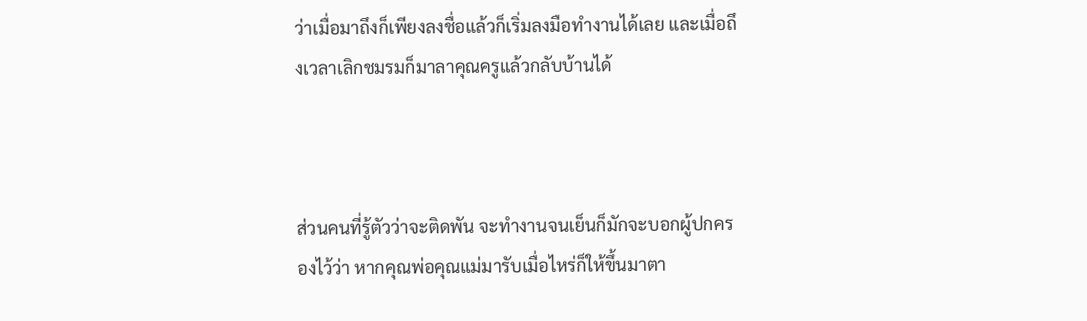ว่าเมื่อมาถึงก็เพียงลงชื่อแล้วก็เริ่มลงมือทำงานได้เลย และเมื่อถึงเวลาเลิกชมรมก็มาลาคุณครูแล้วกลับบ้านได้



ส่วนคนที่รู้ตัวว่าจะติดพัน จะทำงานจนเย็นก็มักจะบอกผู้ปกครองไว้ว่า หากคุณพ่อคุณแม่มารับเมื่อไหร่ก็ให้ขึ้นมาตา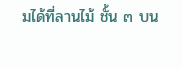มได้ที่ลานไม้ ชั้น ๓ บน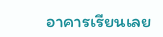อาคารเรียนเลย